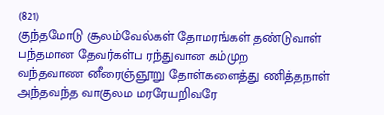(821)
குந்தமோடு சூலம்வேல்கள் தோமரங்கள் தண்டுவாள்
பந்தமான தேவர்கள்ப ரந்துவான கம்முற
வந்தவாண னீரைஞ்ஞூறு தோள்களைத்து ணித்தநாள்
அந்தவந்த வாகுலம மரரேயறிவரே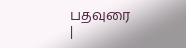பதவுரை
|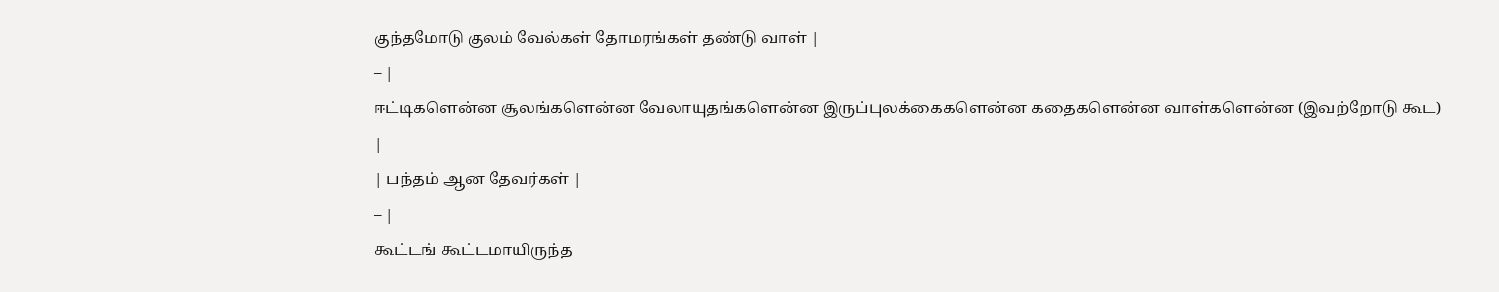குந்தமோடு குலம் வேல்கள் தோமரங்கள் தண்டு வாள் |
– |
ஈட்டிகளென்ன சூலங்களென்ன வேலாயுதங்களென்ன இருப்புலக்கைகளென்ன கதைகளென்ன வாள்களென்ன (இவற்றோடு கூட) |
| பந்தம் ஆன தேவர்கள் |
– |
கூட்டங் கூட்டமாயிருந்த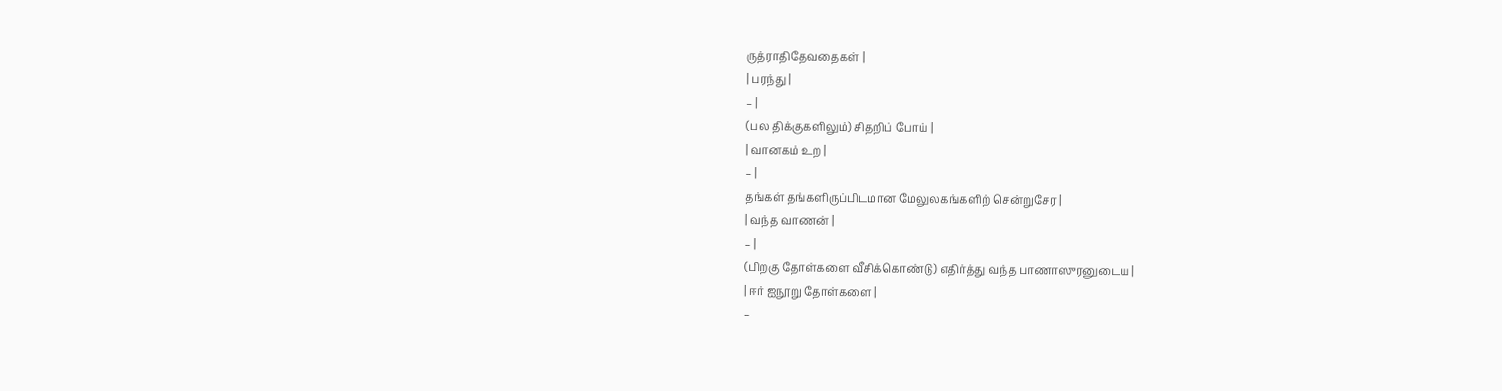ருத்ராதிதேவதைகள் |
| பரந்து |
– |
(பல திக்குகளிலும்) சிதறிப் போய் |
| வானகம் உற |
– |
தங்கள் தங்களிருப்பிடமான மேலுலகங்களிற் சென்றுசேர |
| வந்த வாணன் |
– |
(பிறகு தோள்களை வீசிக்கொண்டு) எதிர்த்து வந்த பாணாஸுரனுடைய |
| ஈர் ஐநூறு தோள்களை |
–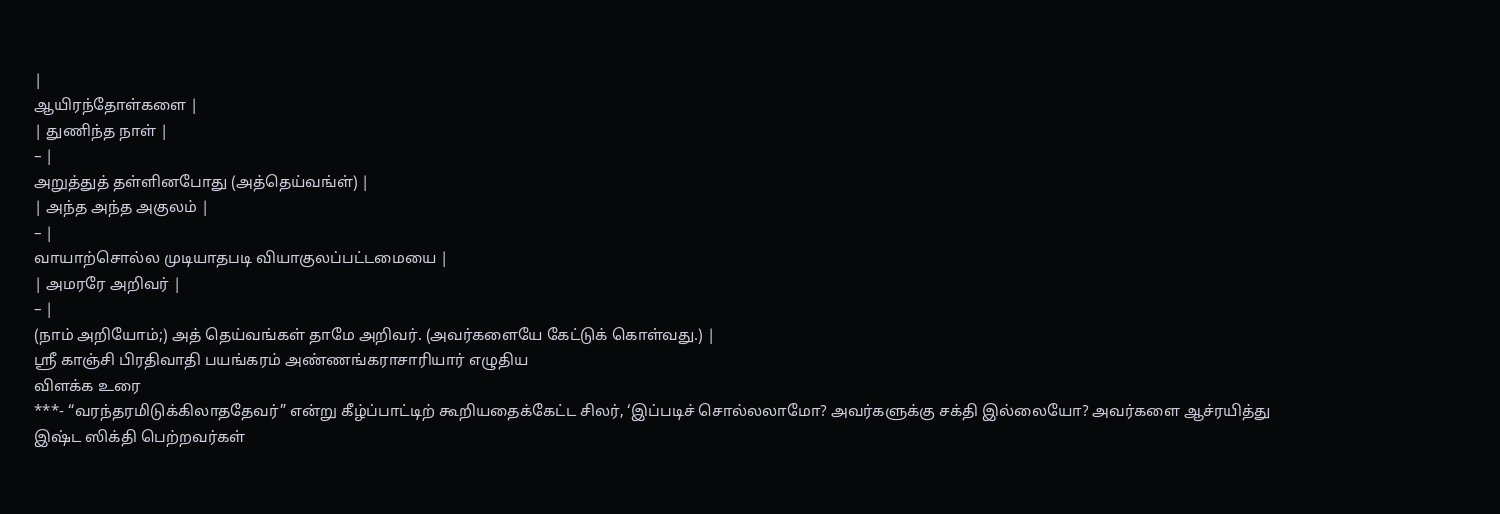|
ஆயிரந்தோள்களை |
| துணிந்த நாள் |
– |
அறுத்துத் தள்ளினபோது (அத்தெய்வங்ள்) |
| அந்த அந்த அகுலம் |
– |
வாயாற்சொல்ல முடியாதபடி வியாகுலப்பட்டமையை |
| அமரரே அறிவர் |
– |
(நாம் அறியோம்;) அத் தெய்வங்கள் தாமே அறிவர். (அவர்களையே கேட்டுக் கொள்வது.) |
ஸ்ரீ காஞ்சி பிரதிவாதி பயங்கரம் அண்ணங்கராசாரியார் எழுதிய
விளக்க உரை
***- “வரந்தரமிடுக்கிலாததேவர்” என்று கீழ்ப்பாட்டிற் கூறியதைக்கேட்ட சிலர், ‘இப்படிச் சொல்லலாமோ? அவர்களுக்கு சக்தி இல்லையோ? அவர்களை ஆச்ரயித்து இஷ்ட ஸிக்தி பெற்றவர்கள்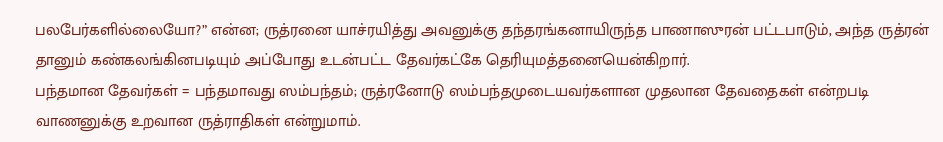பலபேர்களில்லையோ?” என்ன; ருத்ரனை யாச்ரயித்து அவனுக்கு தந்தரங்கனாயிருந்த பாணாஸுரன் பட்டபாடும், அந்த ருத்ரன் தானும் கண்கலங்கினபடியும் அப்போது உடன்பட்ட தேவர்கட்கே தெரியுமத்தனையென்கிறார்.
பந்தமான தேவர்கள் = பந்தமாவது ஸம்பந்தம்; ருத்ரனோடு ஸம்பந்தமுடையவர்களான முதலான தேவதைகள் என்றபடி வாணனுக்கு உறவான ருத்ராதிகள் என்றுமாம்.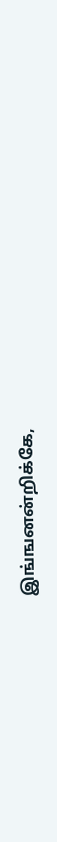இங்ஙனன்றிக்கே,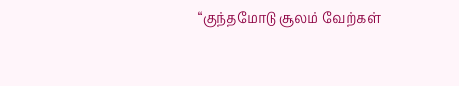“குந்தமோடு சூலம் வேற்கள்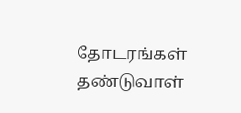தோடரங்கள் தண்டுவாள்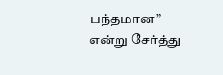பந்தமான” என்று சேர்த்து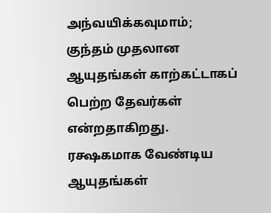அந்வயிக்கவுமாம்; குந்தம் முதலான ஆயுதங்கள் காற்கட்டாகப் பெற்ற தேவர்கள் என்றதாகிறது. ரக்ஷகமாக வேண்டிய ஆயுதங்கள்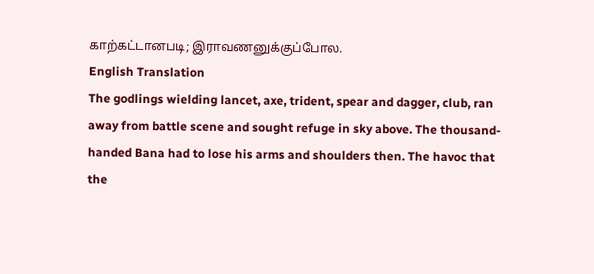காற்கட்டானபடி; இராவணனுக்குப்போல.
English Translation
The godlings wielding lancet, axe, trident, spear and dagger, club, ran away from battle scene and sought refuge in sky above. The thousand-handed Bana had to lose his arms and shoulders then. The havoc that the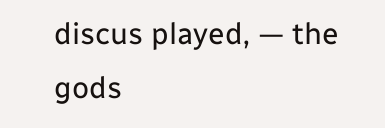discus played, — the gods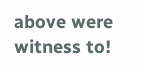above were witness to!